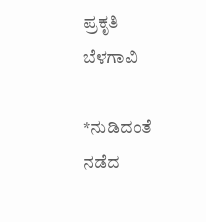ಪ್ರಕೃತಿ ಬೆಳಗಾವಿ

*ನುಡಿದಂತೆ ನಡೆದ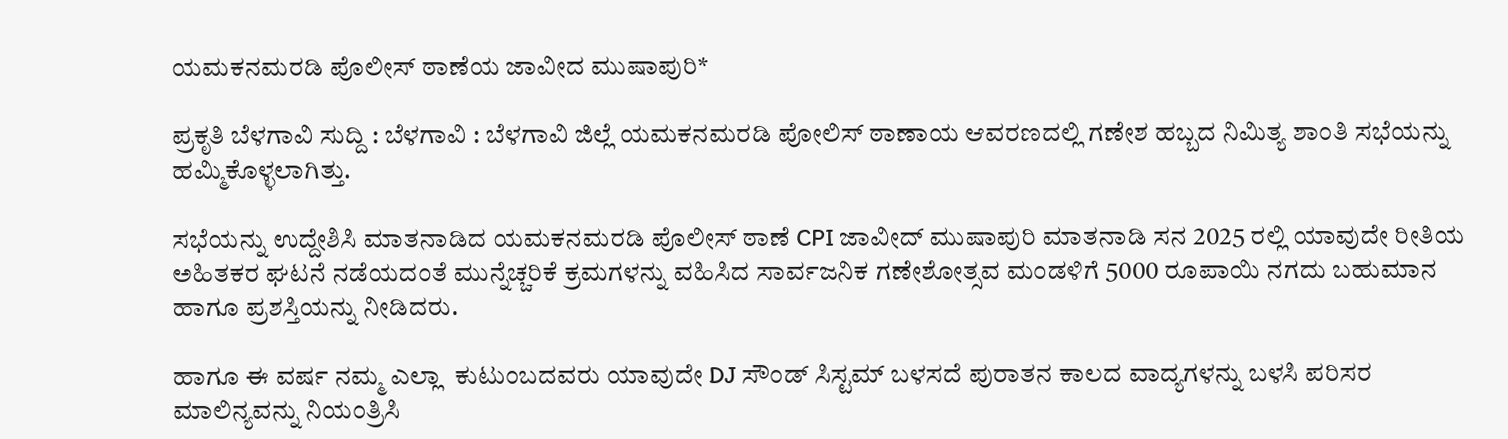ಯಮಕನಮರಡಿ ಪೊಲೀಸ್ ಠಾಣೆಯ ಜಾವೀದ ಮುಷಾಪುರಿ*

ಪ್ರಕೃತಿ ಬೆಳಗಾವಿ ಸುದ್ದಿ : ಬೆಳಗಾವಿ : ಬೆಳಗಾವಿ ಜಿಲ್ಲೆ ಯಮಕನಮರಡಿ ಪೋಲಿಸ್ ಠಾಣಾಯ ಆವರಣದಲ್ಲಿ ಗಣೇಶ ಹಬ್ಬದ ನಿಮಿತ್ಯ ಶಾಂತಿ ಸಭೆಯನ್ನು ಹಮ್ಮಿಕೊಳ್ಳಲಾಗಿತ್ತು.

ಸಭೆಯನ್ನು ಉದ್ದೇಶಿಸಿ ಮಾತನಾಡಿದ ಯಮಕನಮರಡಿ ಪೊಲೀಸ್ ಠಾಣೆ CPI ಜಾವೀದ್ ಮುಷಾಪುರಿ ಮಾತನಾಡಿ ಸನ 2025 ರಲ್ಲಿ ಯಾವುದೇ ರೀತಿಯ ಅಹಿತಕರ ಘಟನೆ ನಡೆಯದಂತೆ ಮುನ್ನೆಚ್ಚರಿಕೆ ಕ್ರಮಗಳನ್ನು ವಹಿಸಿದ ಸಾರ್ವಜನಿಕ ಗಣೇಶೋತ್ಸವ ಮಂಡಳಿಗೆ 5000 ರೂಪಾಯಿ ನಗದು ಬಹುಮಾನ ಹಾಗೂ ಪ್ರಶಸ್ತಿಯನ್ನು ನೀಡಿದರು.

ಹಾಗೂ ಈ ವರ್ಷ ನಮ್ಮ ಎಲ್ಲಾ  ಕುಟುಂಬದವರು ಯಾವುದೇ DJ ಸೌಂಡ್ ಸಿಸ್ಟಮ್ ಬಳಸದೆ ಪುರಾತನ ಕಾಲದ ವಾದ್ಯಗಳನ್ನು ಬಳಸಿ ಪರಿಸರ ಮಾಲಿನ್ಯವನ್ನು ನಿಯಂತ್ರಿಸಿ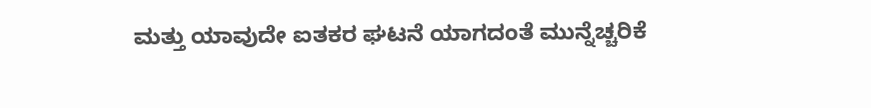ಮತ್ತು ಯಾವುದೇ ಐತಕರ ಘಟನೆ ಯಾಗದಂತೆ ಮುನ್ನೆಚ್ಚರಿಕೆ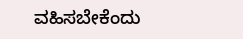ವಹಿಸಬೇಕೆಂದು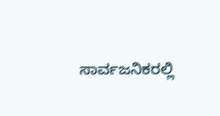ಸಾರ್ವಜನಿಕರಲ್ಲಿ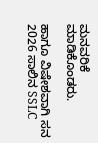ಮನವರಿಕೆ ಮಾಡಿಕೊಂಡರು.

ಹಾಗೂ ವಿಷೇಶವಾಗಿ ಸನ 2026 ಸಾಲಿನ SSLC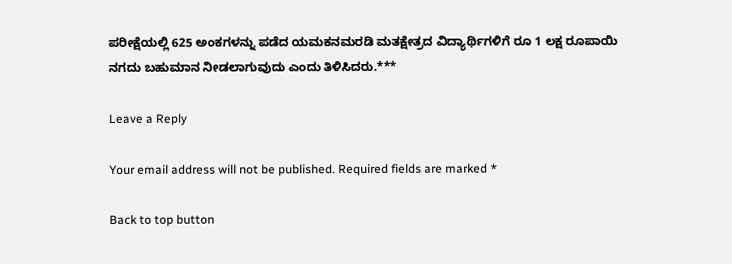ಪರೀಕ್ಷೆಯಲ್ಲಿ 625 ಅಂಕಗಳನ್ನು ಪಡೆದ ಯಮಕನಮರಡಿ ಮತಕ್ಷೇತ್ರದ ವಿದ್ಯಾರ್ಥಿಗಳಿಗೆ ರೂ 1 ಲಕ್ಷ ರೂಪಾಯಿ ನಗದು ಬಹುಮಾನ ನೀಡಲಾಗುವುದು ಎಂದು ತಿಳಿಸಿದರು.***

Leave a Reply

Your email address will not be published. Required fields are marked *

Back to top button